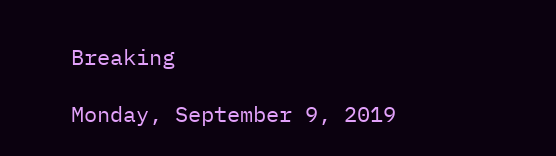Breaking

Monday, September 9, 2019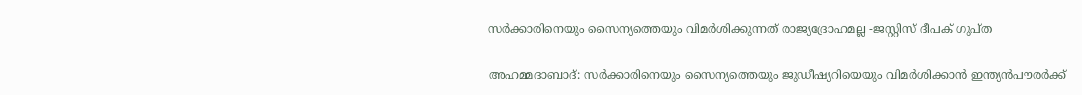സർക്കാരിനെയും സൈന്യത്തെയും വിമർശിക്കുന്നത് രാജ്യദ്രോഹമല്ല -ജസ്റ്റിസ് ദീപക് ഗുപ്ത

അഹമ്മദാബാദ്: സർക്കാരിനെയും സൈന്യത്തെയും ജുഡീഷ്യറിയെയും വിമർശിക്കാൻ ഇന്ത്യൻപൗരർക്ക്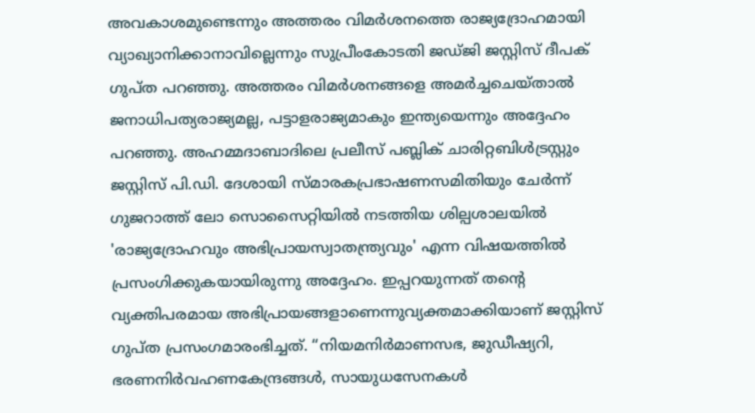അവകാശമുണ്ടെന്നും അത്തരം വിമർശനത്തെ രാജ്യദ്രോഹമായി വ്യാഖ്യാനിക്കാനാവില്ലെന്നും സുപ്രീംകോടതി ജഡ്ജി ജസ്റ്റിസ് ദീപക് ഗുപ്ത പറഞ്ഞു. അത്തരം വിമർശനങ്ങളെ അമർച്ചചെയ്താൽ ജനാധിപത്യരാജ്യമല്ല, പട്ടാളരാജ്യമാകും ഇന്ത്യയെന്നും അദ്ദേഹം പറഞ്ഞു. അഹമ്മദാബാദിലെ പ്രലീസ് പബ്ലിക് ചാരിറ്റബിൾട്രസ്റ്റും ജസ്റ്റിസ് പി.ഡി. ദേശായി സ്മാരകപ്രഭാഷണസമിതിയും ചേർന്ന് ഗുജറാത്ത് ലോ സൊസൈറ്റിയിൽ നടത്തിയ ശില്പശാലയിൽ 'രാജ്യദ്രോഹവും അഭിപ്രായസ്വാതന്ത്ര്യവും' എന്ന വിഷയത്തിൽ പ്രസംഗിക്കുകയായിരുന്നു അദ്ദേഹം. ഇപ്പറയുന്നത് തന്റെ വ്യക്തിപരമായ അഭിപ്രായങ്ങളാണെന്നുവ്യക്തമാക്കിയാണ് ജസ്റ്റിസ് ഗുപ്ത പ്രസംഗമാരംഭിച്ചത്. “നിയമനിർമാണസഭ, ജുഡീഷ്യറി, ഭരണനിർവഹണകേന്ദ്രങ്ങൾ, സായുധസേനകൾ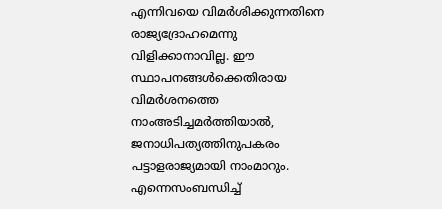എന്നിവയെ വിമർശിക്കുന്നതിനെ രാജ്യദ്രോഹമെന്നു വിളിക്കാനാവില്ല. ഈ സ്ഥാപനങ്ങൾക്കെതിരായ വിമർശനത്തെ നാംഅടിച്ചമർത്തിയാൽ, ജനാധിപത്യത്തിനുപകരം പട്ടാളരാജ്യമായി നാംമാറും. എന്നെസംബന്ധിച്ച്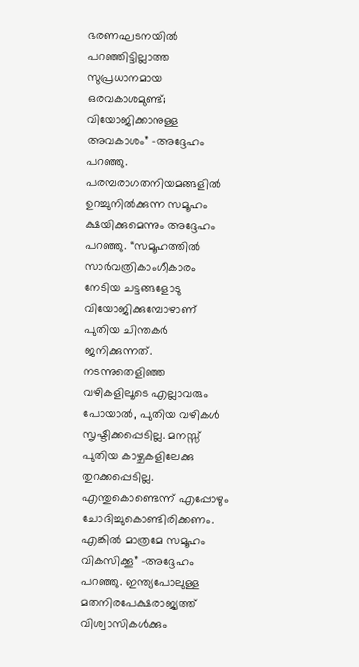ഭരണഘടനയിൽ പറഞ്ഞിട്ടില്ലാത്ത സുപ്രധാനമായ ഒരവകാശമുണ്ട്; വിയോജിക്കാനുള്ള അവകാശം” -അദ്ദേഹം പറഞ്ഞു. പരമ്പരാഗതനിയമങ്ങളിൽ ഉറച്ചുനിൽക്കുന്ന സമൂഹം ക്ഷയിക്കുമെന്നും അദ്ദേഹം പറഞ്ഞു. “സമൂഹത്തിൽ സാർവത്രികാംഗീകാരം നേടിയ ചട്ടങ്ങളോടു വിയോജിക്കുമ്പോഴാണ് പുതിയ ചിന്തകർ ജനിക്കുന്നത്. നടന്നുതെളിഞ്ഞ വഴികളിലൂടെ എല്ലാവരും പോയാൽ, പുതിയ വഴികൾ സൃഷ്ടിക്കപ്പെടില്ല. മനസ്സ് പുതിയ കാഴ്ചകളിലേക്കു തുറക്കപ്പെടില്ല. എന്തുകൊണ്ടെന്ന് എപ്പോഴും ചോദിച്ചുകൊണ്ടിരിക്കണം. എങ്കിൽ മാത്രമേ സമൂഹം വികസിക്കൂ” -അദ്ദേഹം പറഞ്ഞു. ഇന്ത്യപോലുള്ള മതനിരപേക്ഷരാജ്യത്ത് വിശ്വാസികൾക്കും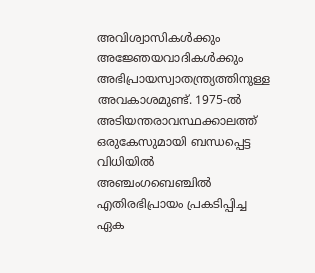അവിശ്വാസികൾക്കും അജ്ഞേയവാദികൾക്കും അഭിപ്രായസ്വാതന്ത്ര്യത്തിനുള്ള അവകാശമുണ്ട്. 1975-ൽ അടിയന്തരാവസ്ഥക്കാലത്ത് ഒരുകേസുമായി ബന്ധപ്പെട്ട വിധിയിൽ അഞ്ചംഗബെഞ്ചിൽ എതിരഭിപ്രായം പ്രകടിപ്പിച്ച ഏക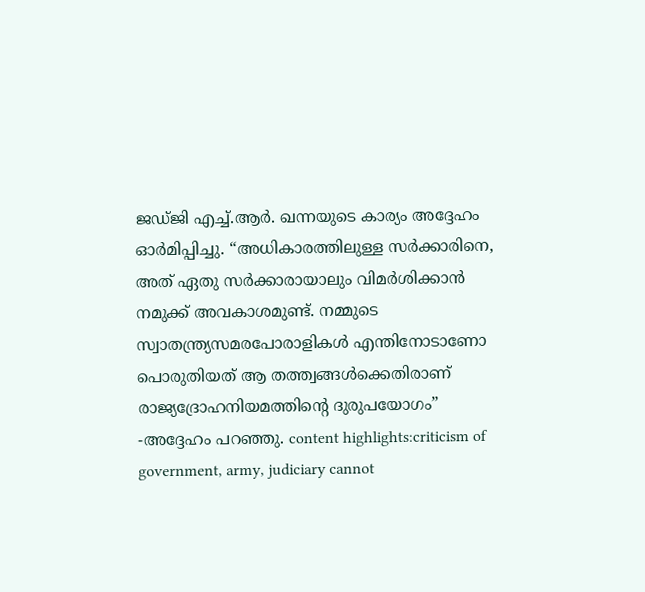ജഡ്ജി എച്ച്.ആർ. ഖന്നയുടെ കാര്യം അദ്ദേഹം ഓർമിപ്പിച്ചു. “അധികാരത്തിലുള്ള സർക്കാരിനെ, അത് ഏതു സർക്കാരായാലും വിമർശിക്കാൻ നമുക്ക് അവകാശമുണ്ട്. നമ്മുടെ സ്വാതന്ത്ര്യസമരപോരാളികൾ എന്തിനോടാണോ പൊരുതിയത് ആ തത്ത്വങ്ങൾക്കെതിരാണ് രാജ്യദ്രോഹനിയമത്തിന്റെ ദുരുപയോഗം” -അദ്ദേഹം പറഞ്ഞു. content highlights:criticism of government, army, judiciary cannot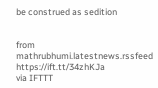be construed as sedition


from mathrubhumi.latestnews.rssfeed https://ift.tt/34zhKJa
via IFTTT